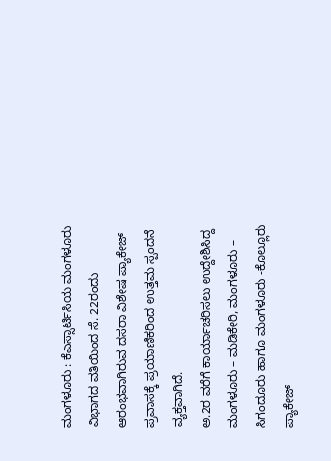ಮಂಗಳೂರು : ಕೆಎಸ್ಸಾರ್ಟಿಸಿಯ ಮಂಗಳೂರು ವಿಭಾಗದ ವತಿಯಿಂದ ಸೆ. 22ರಂದು ಆರಂಭವಾಗಿರುವ ದಸರಾ ವಿಶೇಷ ಪ್ಯಾಕೇಜ್ ಪ್ರವಾಸಕ್ಕೆ ಪ್ರಯಾಣಿಕರಿಂದ ಉತ್ತಮ ಸ್ಪಂದನೆ ವ್ಯಕ್ತವಾಗಿದೆ.
ಅ.2ರ ವರೆಗೆ ಕಾರ್ಯಾಚರಿಸಲು ಉದ್ದೇಶಿಸಿದ್ದ ಮಂಗಳೂರು – ಮಡಿಕೇರಿ, ಮಂಗಳೂರು – ಸಿಗಂದೂರು ಹಾಗೂ ಮಂಗಳೂರು -ಕೊಲ್ಲೂರು ಪ್ಯಾಕೇಜ್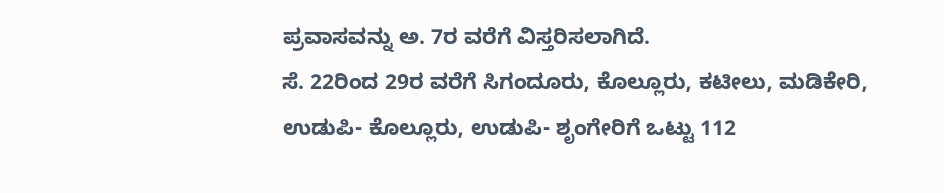ಪ್ರವಾಸವನ್ನು ಅ. 7ರ ವರೆಗೆ ವಿಸ್ತರಿಸಲಾಗಿದೆ.
ಸೆ. 22ರಿಂದ 29ರ ವರೆಗೆ ಸಿಗಂದೂರು, ಕೊಲ್ಲೂರು, ಕಟೀಲು, ಮಡಿಕೇರಿ, ಉಡುಪಿ- ಕೊಲ್ಲೂರು, ಉಡುಪಿ- ಶೃಂಗೇರಿಗೆ ಒಟ್ಟು 112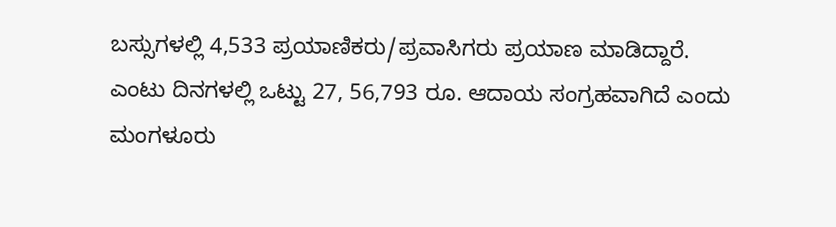ಬಸ್ಸುಗಳಲ್ಲಿ 4,533 ಪ್ರಯಾಣಿಕರು/ಪ್ರವಾಸಿಗರು ಪ್ರಯಾಣ ಮಾಡಿದ್ದಾರೆ.
ಎಂಟು ದಿನಗಳಲ್ಲಿ ಒಟ್ಟು 27, 56,793 ರೂ. ಆದಾಯ ಸಂಗ್ರಹವಾಗಿದೆ ಎಂದು ಮಂಗಳೂರು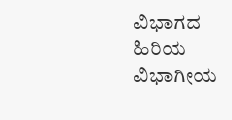ವಿಭಾಗದ ಹಿರಿಯ ವಿಭಾಗೀಯ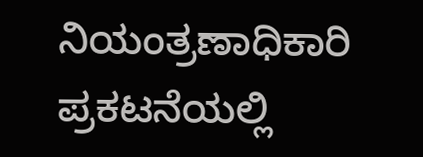ನಿಯಂತ್ರಣಾಧಿಕಾರಿ ಪ್ರಕಟನೆಯಲ್ಲಿ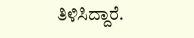ತಿಳಿಸಿದ್ದಾರೆ.